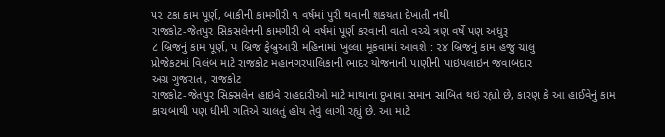૫૨ ટકા કામ પૂર્ણ, બાકીની કામગીરી ૧ વર્ષમાં પુરી થવાની શકયતા દેખાતી નથી
રાજકોટ-જેતપુર સિકસલેનની કામગીરી બે વર્ષમાં પૂર્ણ કરવાની વાતો વચ્ચે ત્રણ વર્ષે પણ અધુરૂ
૮ બ્રિજનું કામ પૂર્ણ, પ બ્રિજ ફેબ્રુઆરી મહિનામાં ખુલ્લા મૂકવામાં આવશે : ૨૪ બ્રિજનું કામ હજુ ચાલુ
પ્રોજેકટમાં વિલંબ માટે રાજકોટ મહાનગરપાલિકાની ભાદર યોજનાની પાણીની પાઇપલાઇન જવાબદાર
અગ્ર ગુજરાત, રાજકોટ
રાજકોટ-જેતપુર સિક્સલેન હાઇવે રાહદારીઓ માટે માથાના દુખાવા સમાન સાબિત થઇ રહ્યો છે, કારણ કે આ હાઈવેનું કામ કાચબાથી પણ ધીમી ગતિએ ચાલતું હોય તેવું લાગી રહ્યું છે. આ માટે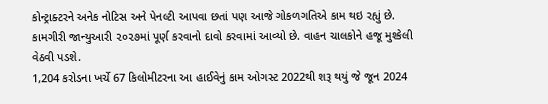કોન્ટ્રાક્ટરને અનેક નોટિસ અને પેનલ્ટી આપવા છતાં પણ આજે ગોકળગતિએ કામ થઇ રહ્યું છે. કામગીરી જાન્યુઆરી ૨૦૨૭માં પૂર્ણ કરવાનો દાવો કરવામાં આવ્યો છે. વાહન ચાલકોને હજૂ મુશ્કેલી વેઠવી પડશે.
1,204 કરોડના ખર્ચે 67 કિલોમીટરના આ હાઈવેનું કામ ઓગસ્ટ 2022થી શરૂ થયું જે જૂન 2024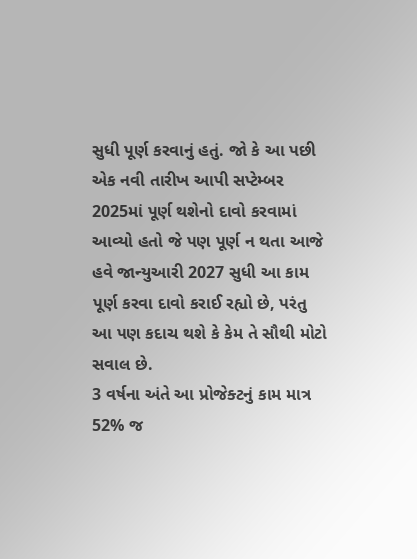સુધી પૂર્ણ કરવાનું હતું. જો કે આ પછી એક નવી તારીખ આપી સપ્ટેમ્બર 2025માં પૂર્ણ થશેનો દાવો કરવામાં આવ્યો હતો જે પણ પૂર્ણ ન થતા આજે હવે જાન્યુઆરી 2027 સુધી આ કામ પૂર્ણ કરવા દાવો કરાઈ રહ્યો છે, પરંતુ આ પણ કદાચ થશે કે કેમ તે સૌથી મોટો સવાલ છે.
3 વર્ષના અંતે આ પ્રોજેક્ટનું કામ માત્ર 52% જ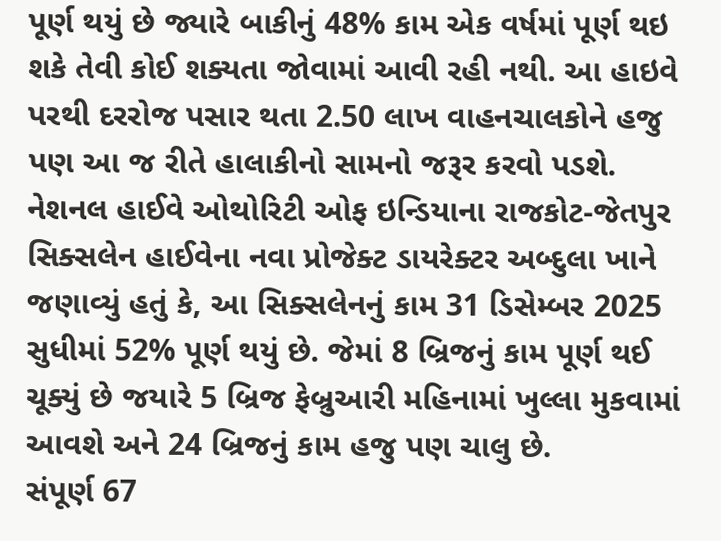પૂર્ણ થયું છે જ્યારે બાકીનું 48% કામ એક વર્ષમાં પૂર્ણ થઇ શકે તેવી કોઈ શક્યતા જોવામાં આવી રહી નથી. આ હાઇવે પરથી દરરોજ પસાર થતા 2.50 લાખ વાહનચાલકોને હજુ પણ આ જ રીતે હાલાકીનો સામનો જરૂર કરવો પડશે.
નેશનલ હાઈવે ઓથોરિટી ઓફ ઇન્ડિયાના રાજકોટ-જેતપુર સિક્સલેન હાઈવેના નવા પ્રોજેક્ટ ડાયરેક્ટર અબ્દુલા ખાને જણાવ્યું હતું કે, આ સિક્સલેનનું કામ 31 ડિસેમ્બર 2025 સુધીમાં 52% પૂર્ણ થયું છે. જેમાં 8 બ્રિજનું કામ પૂર્ણ થઈ ચૂક્યું છે જયારે 5 બ્રિજ ફેબ્રુઆરી મહિનામાં ખુલ્લા મુકવામાં આવશે અને 24 બ્રિજનું કામ હજુ પણ ચાલુ છે.
સંપૂર્ણ 67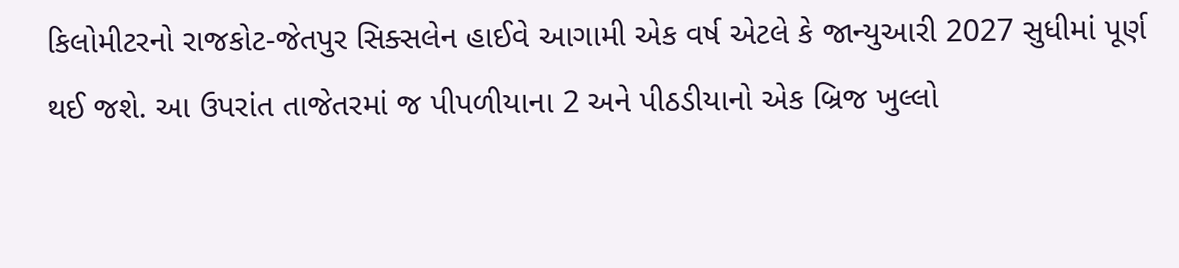કિલોમીટરનો રાજકોટ-જેતપુર સિક્સલેન હાઈવે આગામી એક વર્ષ એટલે કે જાન્યુઆરી 2027 સુધીમાં પૂર્ણ થઈ જશે. આ ઉપરાંત તાજેતરમાં જ પીપળીયાના 2 અને પીઠડીયાનો એક બ્રિજ ખુલ્લો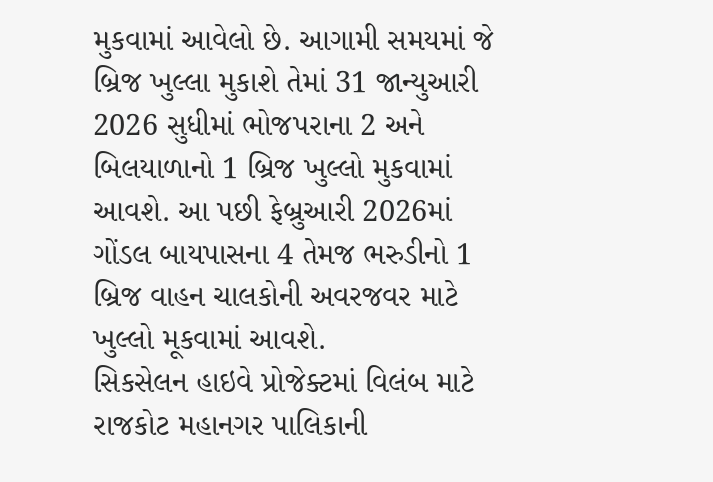મુકવામાં આવેલો છે. આગામી સમયમાં જે બ્રિજ ખુલ્લા મુકાશે તેમાં 31 જાન્યુઆરી 2026 સુધીમાં ભોજપરાના 2 અને બિલયાળાનો 1 બ્રિજ ખુલ્લો મુકવામાં આવશે. આ પછી ફેબ્રુઆરી 2026માં ગોંડલ બાયપાસના 4 તેમજ ભરુડીનો 1 બ્રિજ વાહન ચાલકોની અવરજવર માટે ખુલ્લો મૂકવામાં આવશે.
સિકસેલન હાઇવે પ્રોજેક્ટમાં વિલંબ માટે રાજકોટ મહાનગર પાલિકાની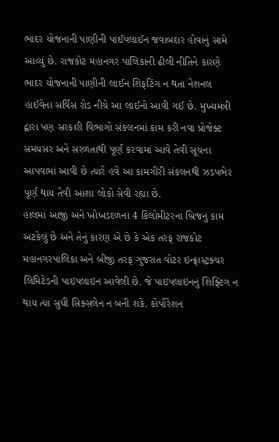ભાદર યોજનાની પાણીની પાઈપલાઈન જવાબદાર હોવાનું સામે આવ્યું છે. રાજકોટ મહાનગર પાલિકાની ઢીલી નીતિને કારણે ભાદર યોજનાની પાણીની લાઈન શિફટિંગ ન થતા નેશનલ હાઈવેના સર્વિસ રોડ નીચે આ લાઈનો આવી ગઈ છે. મુખ્યમંત્રી દ્વારા પણ સરકારી વિભાગો સંકલનમાં કામ કરી નવા પ્રોજેક્ટ સમયસર અને સરળતાથી પૂર્ણ કરવામાં આવે તેવી સૂચના આપવામાં આવી છે ત્યારે હવે આ કામગીરી સંકલનથી ઝડપભેર પૂર્ણ થાય તેવી આશા લોકો સેવી રહ્યા છે.
હાલમાં આજી અને ખોખડદળના 4 કિલોમીટરના બ્રિજનું કામ અટકેલું છે અને તેનું કારણ એ છે કે એક તરફ રાજકોટ મહાનગરપાલિકા અને બીજી તરફ ગુજરાત વોટર ઇન્ફ્રાસ્ટ્રક્ચર લિમિટેડની પાઇપલાઇન આવેલી છે. જે પાઇપલાઇનનું શિફ્ટિંગ ન થાય ત્યાં સુધી સિક્સલેન ન બની શકે. કોર્પોરેશન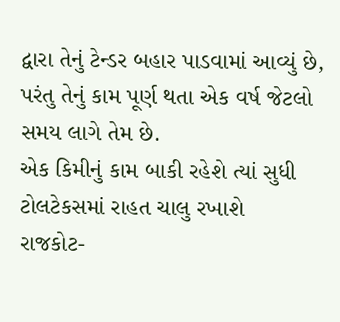દ્વારા તેનું ટેન્ડર બહાર પાડવામાં આવ્યું છે, પરંતુ તેનું કામ પૂર્ણ થતા એક વર્ષ જેટલો સમય લાગે તેમ છે.
એક કિમીનું કામ બાકી રહેશે ત્યાં સુધી ટોલટેકસમાં રાહત ચાલુ રખાશે
રાજકોટ-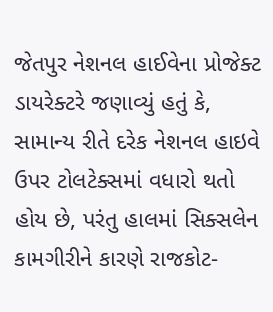જેતપુર નેશનલ હાઈવેના પ્રોજેક્ટ ડાયરેક્ટરે જણાવ્યું હતું કે, સામાન્ય રીતે દરેક નેશનલ હાઇવે ઉપર ટોલટેક્સમાં વધારો થતો હોય છે, પરંતુ હાલમાં સિક્સલેન કામગીરીને કારણે રાજકોટ-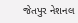જેતપુર નેશનલ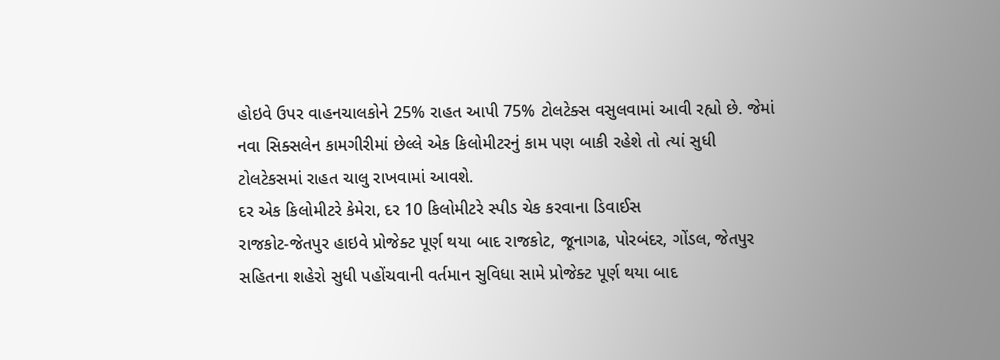હોઇવે ઉપર વાહનચાલકોને 25% રાહત આપી 75% ટોલટેક્સ વસુલવામાં આવી રહ્યો છે. જેમાં નવા સિક્સલેન કામગીરીમાં છેલ્લે એક કિલોમીટરનું કામ પણ બાકી રહેશે તો ત્યાં સુધી ટોલટેકસમાં રાહત ચાલુ રાખવામાં આવશે.
દર એક કિલોમીટરે કેમેરા, દર 10 કિલોમીટરે સ્પીડ ચેક કરવાના ડિવાઈસ
રાજકોટ-જેતપુર હાઇવે પ્રોજેક્ટ પૂર્ણ થયા બાદ રાજકોટ, જૂનાગઢ, પોરબંદર, ગોંડલ, જેતપુર સહિતના શહેરો સુધી પહોંચવાની વર્તમાન સુવિધા સામે પ્રોજેક્ટ પૂર્ણ થયા બાદ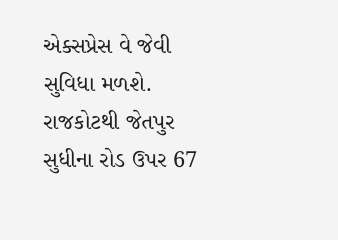એક્સપ્રેસ વે જેવી સુવિધા મળશે. રાજકોટથી જેતપુર સુધીના રોડ ઉપર 67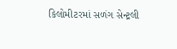કિલોમીટરમાં સળંગ સેન્ટ્રલી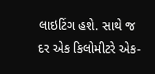લાઇટિંગ હશે. સાથે જ દર એક કિલોમીટરે એક-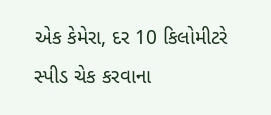એક કેમેરા, દર 10 કિલોમીટરે સ્પીડ ચેક કરવાના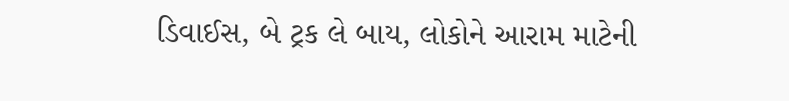ડિવાઈસ, બે ટ્રક લે બાય, લોકોને આરામ માટેની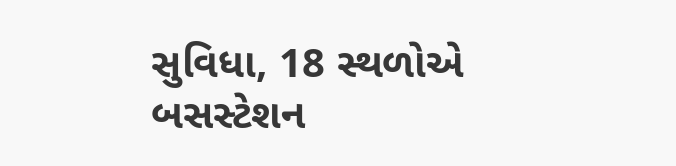સુવિધા, 18 સ્થળોએ બસસ્ટેશન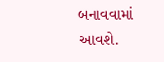બનાવવામાં આવશે.